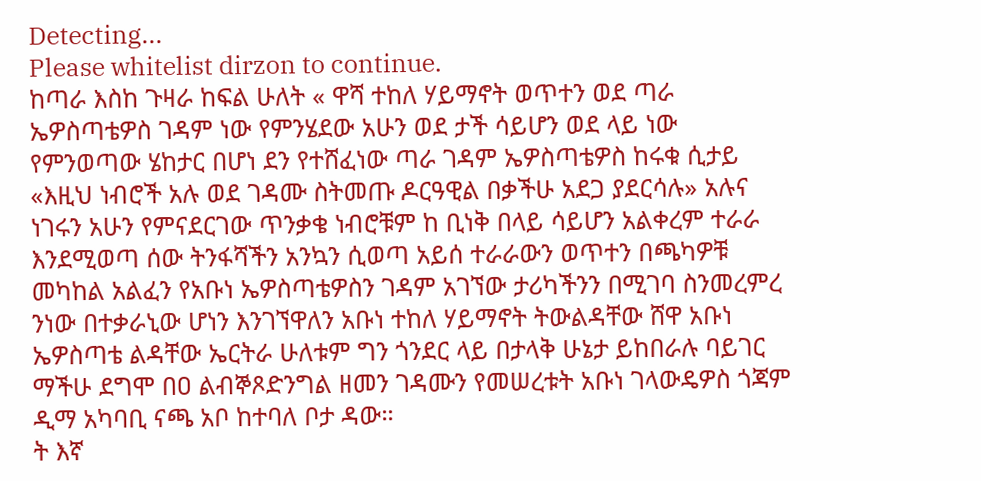Detecting...
Please whitelist dirzon to continue.
ከጣራ እስከ ጉዛራ ከፍል ሁለት « ዋሻ ተከለ ሃይማኖት ወጥተን ወደ ጣራ ኤዎስጣቴዎስ ገዳም ነው የምንሄደው አሁን ወደ ታች ሳይሆን ወደ ላይ ነው የምንወጣው ሄከታር በሆነ ደን የተሸፈነው ጣራ ገዳም ኤዎስጣቴዎስ ከሩቁ ሲታይ «እዚህ ነብሮች አሉ ወደ ገዳሙ ስትመጡ ዶርዓዊል በቃችሁ አደጋ ያደርሳሉ» አሉና ነገሩን አሁን የምናደርገው ጥንቃቄ ነብሮቹም ከ ቢነቅ በላይ ሳይሆን አልቀረም ተራራ እንደሚወጣ ሰው ትንፋሻችን አንኳን ሲወጣ አይሰ ተራራውን ወጥተን በጫካዎቹ መካከል አልፈን የአቡነ ኤዎስጣቴዎስን ገዳም አገኘው ታሪካችንን በሚገባ ስንመረምረ ንነው በተቃራኒው ሆነን እንገኘዋለን አቡነ ተከለ ሃይማኖት ትውልዳቸው ሸዋ አቡነ ኤዎስጣቴ ልዳቸው ኤርትራ ሁለቱም ግን ጎንደር ላይ በታላቅ ሁኔታ ይከበራሉ ባይገር ማችሁ ደግሞ በዐ ልብኞጾድንግል ዘመን ገዳሙን የመሠረቱት አቡነ ገላውዴዎስ ጎጃም ዲማ አካባቢ ናጫ አቦ ከተባለ ቦታ ዳው።
ት እኛ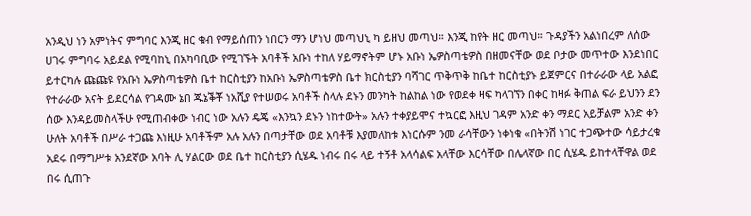አንዲህ ነን አምነትና ምግባር እንጂ ዘር ቁብ የማይሰጠን ነበርን ማን ሆነህ መጣህኒ ካ ይዘህ መጣህ። እንጂ ከየት ዘር መጣህ። ጉዳያችን አልነበረም ለሰው ሀገሩ ምግባሩ አይደል የሚባከኒ በአካባቢው የሚገኙት አባቶች አቡነ ተከለ ሃይማኖትም ሆኑ አቡነ ኤዎስጣቴዎስ በዘመናቸው ወደ ቦታው መጥተው እንደነበር ይተርካሉ ጩጩዩ የአቡነ ኤዎስጣቴዎስ ቤተ ከርስቲያን ከአቡነ ኤዎስጣቴዎስ ቤተ ክርስቲያን ባሻገር ጥቅጥቅ ከቤተ ከርስቲያኑ ይጀምርና በተራራው ላይ አልፎ የተራራው አናት ይደርሳል የገዳሙ ኔበ ጁኔቕቾ ነአሺያ የተሠወሩ አባቶች ስላሉ ደኑን መንካት ከልከል ነው የወደቀ ዛፍ ካላገኘን በቀር ከዛፉ ቅጠል ፍራ ይህንን ደን ሰው እንዳይመስላችሁ የሚጠብቀው ነብር ነው አሉን ዴጄ «እንኳን ደኑን ነከተውት» አሉን ተቀያይሞና ተኳርፎ እዚህ ገዳም አንድ ቀን ማደር አይቻልም አንድ ቀን ሁለት አባቶች በሥራ ተጋጩ እነዚሁ አባቶችም አሉ አሉን በጣታቸው ወደ አባቶቹ እያመለከቱ እነርሱም ንመ ራሳቸውን ነቀነቁ «በትንሽ ነገር ተጋጭተው ሳይታረቁ አደሩ በማግሥቱ አንደኛው አባት ሊ ሃልርው ወደ ቤተ ከርስቲያን ሲሄዱ ነብሩ በሩ ላይ ተኝቶ አላሳልፍ አላቸው እርሳቸው በሌላኛው በር ሲሄዱ ይከተላቸዋል ወደ በሩ ሲጠጉ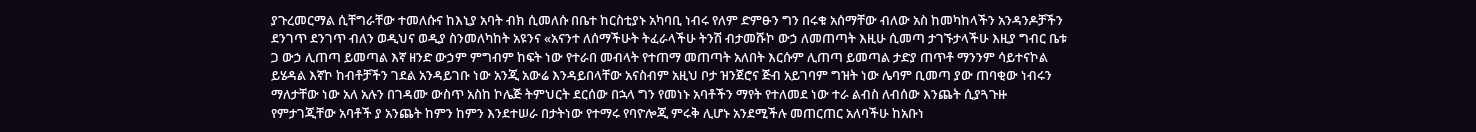ያጉረመርማል ሲቸግራቸው ተመለሱና ከእኒያ አባት ብክ ሲመለሱ በቤተ ከርስቲያኑ አካባቢ ነብሩ የለም ድምፁን ግን በሩቁ አሰማቸው ብለው አስ ከመካከላችን አንዳንዶቻችን ደንገጥ ደንገጥ ብለን ወዲህና ወዲያ ስንመለካከት አዩንና «አናንተ ለሰማችሁት ትፈራላችሁ ትንሽ ብታመሹኮ ውኃ ለመጠጣት እዚሁ ሲመጣ ታገኙታላችሁ እዚያ ግብር ቤቱ ጋ ውኃ ሊጠጣ ይመጣል እኛ ዘንድ ውኃም ምግብም ከፍት ነው የተራበ መብላት የተጠማ መጠጣት አለበት እርሱም ሊጠጣ ይመጣል ታድያ ጠጥቶ ማንንም ሳይተናኮል ይሄዳል እኛኮ ከብቶቻችን ገደል አንዳይገቡ ነው አንጂ አውሬ እንዳይበላቸው አናስብም አዚህ ቦታ ዝንጀሮና ጅብ አይገባም ግዝት ነው ሌባም ቢመጣ ያው ጠባቂው ነብሩን ማለታቸው ነው አለ አሉን በገዳሙ ውስጥ አስከ ኮሌጅ ትምህርት ደርሰው በኋላ ግን የመነኑ አባቶችን ማየት የተለመደ ነው ተራ ልብስ ለብሰው እንጨት ሲያጓጉዙ የምታገጂቸው አባቶች ያ አንጨት ከምን ከምን እንደተሠራ በታትነው የተማሩ የባዮሎጂ ምሩቅ ሊሆኑ አንደሚችሉ መጠርጠር አለባችሁ ከአቡነ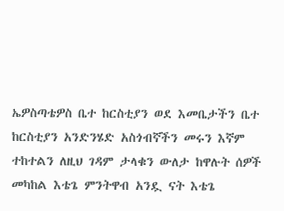ኤዎስጣቴዎስ ቤተ ከርስቲያን ወደ እመቤታችን ቤተ ከርስቲያን አንድንሄድ አስጎብኛችን መሩን እኛም ተከተልን ለዚህ ገዳም ታላቁን ውለታ ከዋሉት ሰዎች መካከል እቴጌ ምንትዋብ አንዷ ናት እቴጌ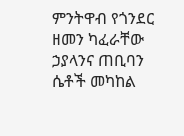ምንትዋብ የጎንደር ዘመን ካፈራቸው ኃያላንና ጠቢባን ሴቶች መካከል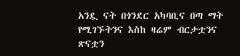አንዷ ናት በጎንደር አካባቢና በጣ ማት የሚገኙትንና እስከ ዛሬም ብርታቷንና ጽናቷን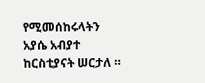የሚመሰከሩላትን አያሴ አብያተ ከርስቲያናት ሠርታለ ።